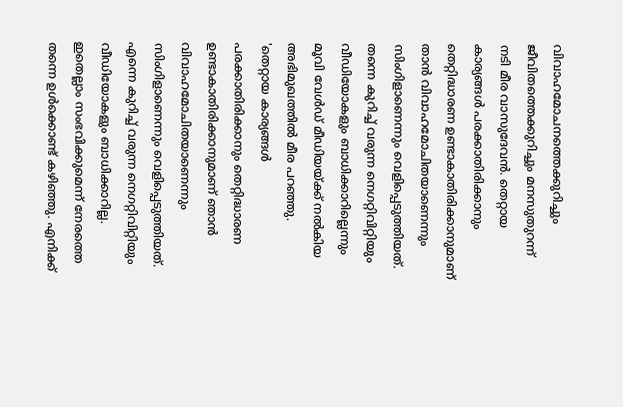വിവാഹമോചനത്തെക്കുറിച്ചും ജീവിതത്തെക്കുറിച്ചും മനസുതുറന്ന് നടി മീര വാസുദേവൻ. തെറ്റായ കാര്യങ്ങൾ പരക്കാതിരിക്കാനും തെറ്റിദ്ധാരണ ഉണ്ടാകാതിരിക്കാനുമാണ് താൻ വിവാഹമോചിതയാണെന്നും സിംഗിളാണെന്നും വെളിപ്പെടുത്തിയത്. തന്നെ കുറിച്ച് വരുന്ന നെഗറ്റിവിറ്റിയും വീഡിയോകളും ബാധിക്കാറില്ലെന്നും മൂവി വേൾഡ് മീഡിയയ്ക്ക് നൽകിയ അഭിമുഖത്തിൽ മീര പറഞ്ഞു.
'തെറ്റായ കാര്യങ്ങൾ പരക്കാതിരിക്കാനും തെറ്റിദ്ധാരണ ഉണ്ടാകാതിരിക്കാനുമാണ് ഞാൻ വിവാഹമോചിതയാണെന്നും സിംഗിളാണെന്നും വെളിപ്പെടുത്തിയത്. എന്നെ കുറിച്ച് വരുന്ന നെഗറ്റിവിറ്റിയും വീഡിയോകളും ബാധിക്കാറില്ല. ഇതെല്ലാം സംഭവിക്കുമെന്ന് നേരത്തെ തന്നെ ഉൾക്കൊണ്ട് കഴിഞ്ഞു. എനിക്ക്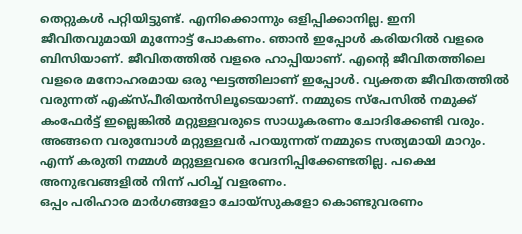തെറ്റുകൾ പറ്റിയിട്ടുണ്ട്. എനിക്കൊന്നും ഒളിപ്പിക്കാനില്ല. ഇനി ജീവിതവുമായി മുന്നോട്ട് പോകണം. ഞാൻ ഇപ്പോൾ കരിയറിൽ വളരെ ബിസിയാണ്. ജീവിതത്തിൽ വളരെ ഹാപ്പിയാണ്. എന്റെ ജീവിതത്തിലെ വളരെ മനോഹരമായ ഒരു ഘട്ടത്തിലാണ് ഇപ്പോൾ. വ്യക്തത ജീവിതത്തിൽ വരുന്നത് എക്സ്പീരിയൻസിലൂടെയാണ്. നമ്മുടെ സ്പേസിൽ നമുക്ക് കംഫേർട്ട് ഇല്ലെങ്കിൽ മറ്റുള്ളവരുടെ സാധൂകരണം ചോദിക്കേണ്ടി വരും. അങ്ങനെ വരുമ്പോൾ മറ്റുള്ളവർ പറയുന്നത് നമ്മുടെ സത്യമായി മാറും. എന്ന് കരുതി നമ്മൾ മറ്റുള്ളവരെ വേദനിപ്പിക്കേണ്ടതില്ല. പക്ഷെ അനുഭവങ്ങളിൽ നിന്ന് പഠിച്ച് വളരണം.
ഒപ്പം പരിഹാര മാർഗങ്ങളോ ചോയ്സുകളോ കൊണ്ടുവരണം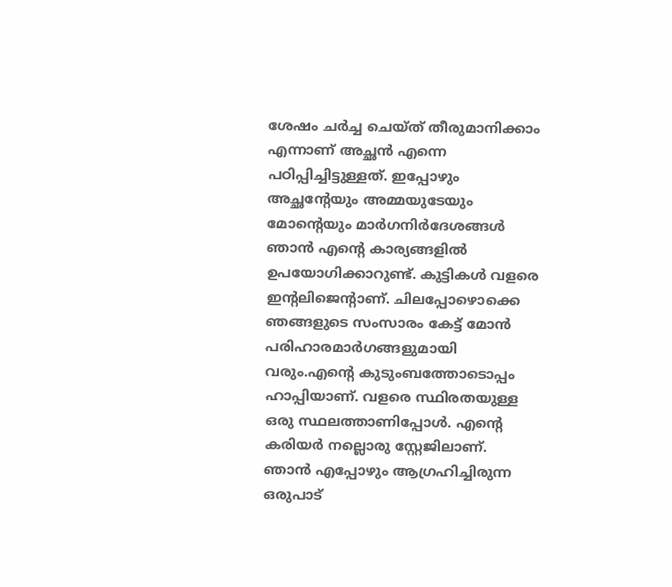ശേഷം ചർച്ച ചെയ്ത് തീരുമാനിക്കാം എന്നാണ് അച്ഛൻ എന്നെ പഠിപ്പിച്ചിട്ടുള്ളത്. ഇപ്പോഴും അച്ഛന്റേയും അമ്മയുടേയും മോന്റെയും മാർഗനിർദേശങ്ങൾ ഞാൻ എന്റെ കാര്യങ്ങളിൽ ഉപയോഗിക്കാറുണ്ട്. കുട്ടികൾ വളരെ ഇന്റലിജെന്റാണ്. ചിലപ്പോഴൊക്കെ ഞങ്ങളുടെ സംസാരം കേട്ട് മോൻ പരിഹാരമാർഗങ്ങളുമായി വരും.എന്റെ കുടുംബത്തോടൊപ്പം ഹാപ്പിയാണ്. വളരെ സ്ഥിരതയുള്ള ഒരു സ്ഥലത്താണിപ്പോൾ. എന്റെ കരിയർ നല്ലൊരു സ്റ്റേജിലാണ്. ഞാൻ എപ്പോഴും ആഗ്രഹിച്ചിരുന്ന ഒരുപാട്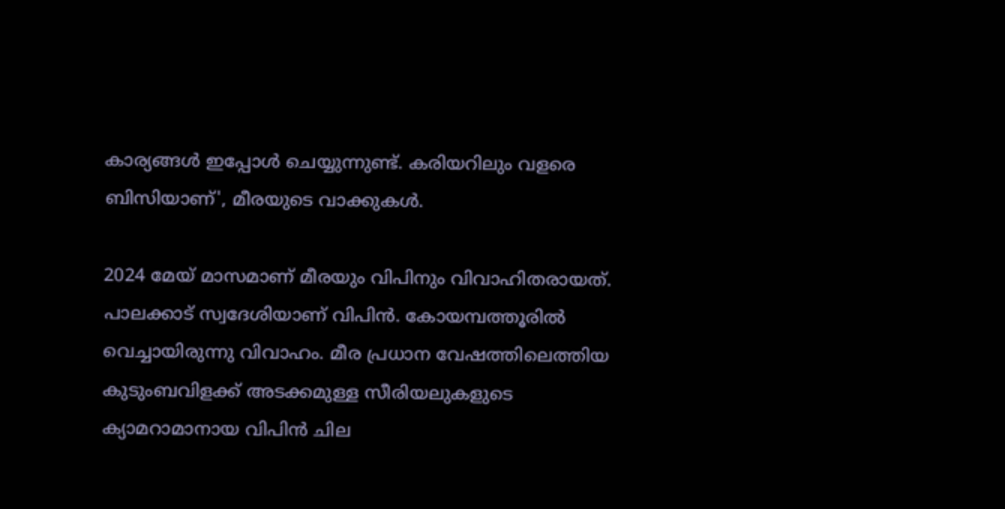കാര്യങ്ങൾ ഇപ്പോൾ ചെയ്യുന്നുണ്ട്. കരിയറിലും വളരെ ബിസിയാണ്', മീരയുടെ വാക്കുകൾ.

2024 മേയ് മാസമാണ് മീരയും വിപിനും വിവാഹിതരായത്. പാലക്കാട് സ്വദേശിയാണ് വിപിൻ. കോയമ്പത്തൂരിൽ വെച്ചായിരുന്നു വിവാഹം. മീര പ്രധാന വേഷത്തിലെത്തിയ കുടുംബവിളക്ക് അടക്കമുള്ള സീരിയലുകളുടെ ക്യാമറാമാനായ വിപിൻ ചില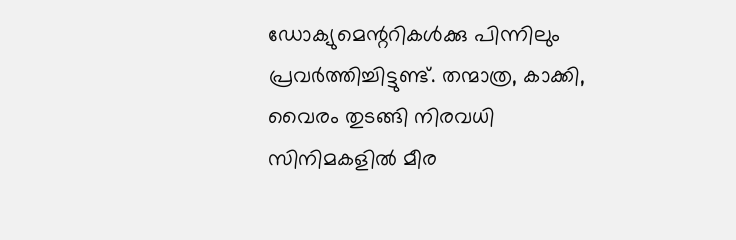ഡോക്യുമെന്ററികൾക്കു പിന്നിലും പ്രവർത്തിച്ചിട്ടുണ്ട്. തന്മാത്ര, കാക്കി, വൈരം തുടങ്ങി നിരവധി സിനിമകളിൽ മീര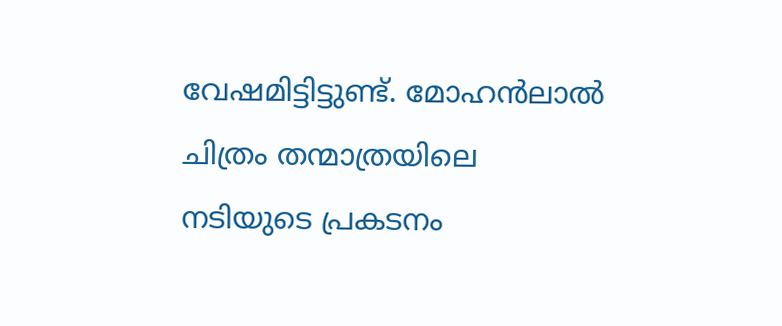വേഷമിട്ടിട്ടുണ്ട്. മോഹൻലാൽ ചിത്രം തന്മാത്രയിലെ നടിയുടെ പ്രകടനം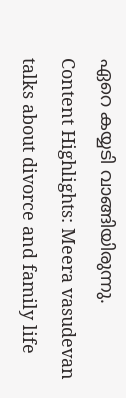ഏറെ കയ്യടി വാങ്ങിയിരുന്നു.
Content Highlights: Meera vasudevan talks about divorce and family life